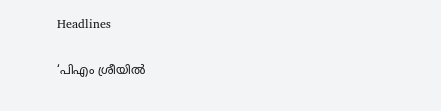Headlines

‘പിഎം ശ്രീയില്‍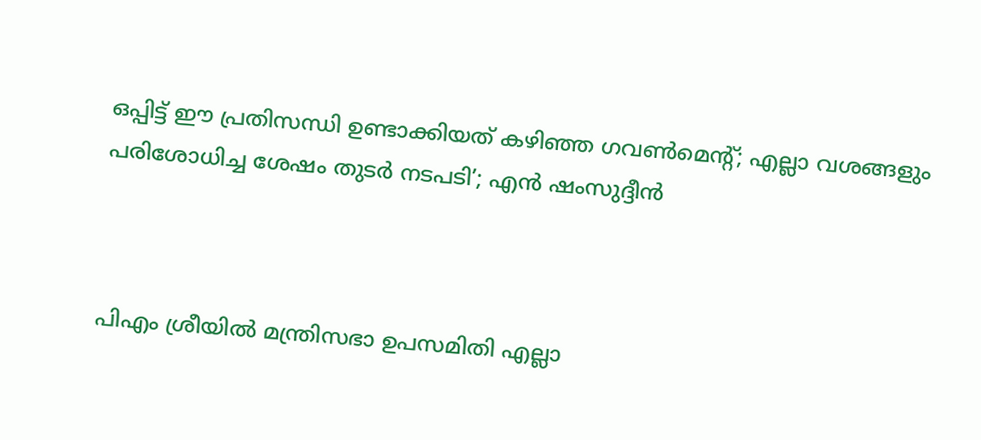ഒപ്പിട്ട് ഈ പ്രതിസന്ധി ഉണ്ടാക്കിയത് കഴിഞ്ഞ ഗവണ്‍മെന്റ്; എല്ലാ വശങ്ങളും പരിശോധിച്ച ശേഷം തുടര്‍ നടപടി’; എന്‍ ഷംസുദ്ദീന്‍



പിഎം ശ്രീയില്‍ മന്ത്രിസഭാ ഉപസമിതി എല്ലാ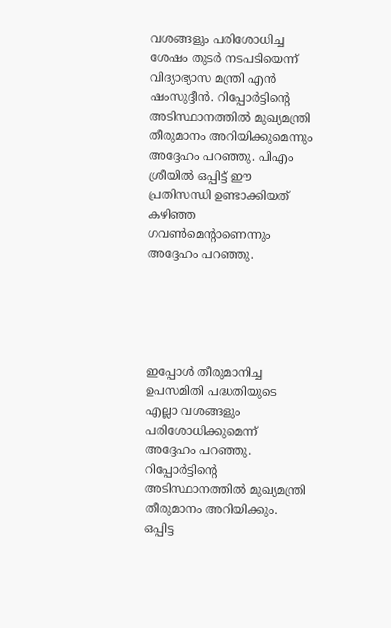വശങ്ങളും പരിശോധിച്ച ശേഷം തുടര്‍ നടപടിയെന്ന് വിദ്യാഭ്യാസ മന്ത്രി എന്‍ ഷംസുദ്ദീന്‍. റിപ്പോര്‍ട്ടിന്റെ അടിസ്ഥാനത്തില്‍ മുഖ്യമന്ത്രി തീരുമാനം അറിയിക്കുമെന്നും അദ്ദേഹം പറഞ്ഞു. പിഎം ശ്രീയില്‍ ഒപ്പിട്ട് ഈ പ്രതിസന്ധി ഉണ്ടാക്കിയത് കഴിഞ്ഞ ഗവണ്‍മെന്റാണെന്നും അദ്ദേഹം പറഞ്ഞു.





ഇപ്പോള്‍ തീരുമാനിച്ച ഉപസമിതി പദ്ധതിയുടെ എല്ലാ വശങ്ങളും പരിശോധിക്കുമെന്ന് അദ്ദേഹം പറഞ്ഞു. റിപ്പോര്‍ട്ടിന്റെ അടിസ്ഥാനത്തില്‍ മുഖ്യമന്ത്രി തീരുമാനം അറിയിക്കും. ഒപ്പിട്ട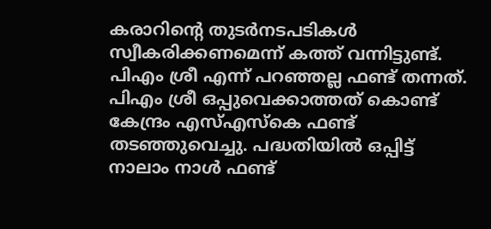കരാറിന്റെ തുടര്‍നടപടികള്‍ സ്വീകരിക്കണമെന്ന് കത്ത് വന്നിട്ടുണ്ട്. പിഎം ശ്രീ എന്ന് പറഞ്ഞല്ല ഫണ്ട് തന്നത്. പിഎം ശ്രീ ഒപ്പുവെക്കാത്തത് കൊണ്ട് കേന്ദ്രം എസ്എസ്‌കെ ഫണ്ട് തടഞ്ഞുവെച്ചു. പദ്ധതിയില്‍ ഒപ്പിട്ട് നാലാം നാള്‍ ഫണ്ട്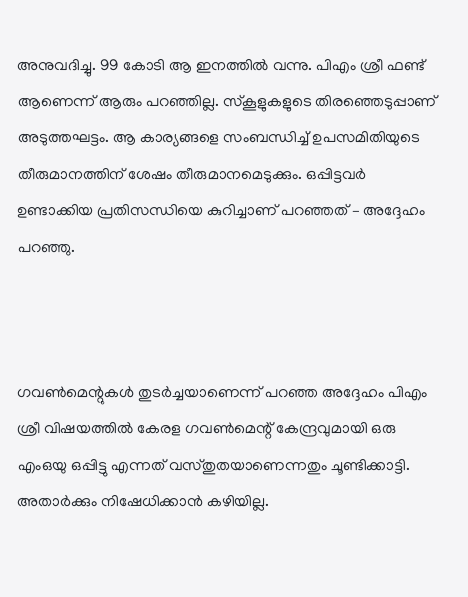അനുവദിച്ചു. 99 കോടി ആ ഇനത്തില്‍ വന്നു. പിഎം ശ്രീ ഫണ്ട് ആണെന്ന് ആരും പറഞ്ഞില്ല. സ്‌കൂളുകളുടെ തിരഞ്ഞെടുപ്പാണ് അടുത്തഘട്ടം. ആ കാര്യങ്ങളെ സംബന്ധിച്ച് ഉപസമിതിയുടെ തീരുമാനത്തിന് ശേഷം തീരുമാനമെടുക്കും. ഒപ്പിട്ടവര്‍ ഉണ്ടാക്കിയ പ്രതിസന്ധിയെ കുറിച്ചാണ് പറഞ്ഞത് – അദ്ദേഹം പറഞ്ഞു.



ഗവണ്‍മെന്റുകള്‍ തുടര്‍ച്ചയാണെന്ന് പറഞ്ഞ അദ്ദേഹം പിഎം ശ്രീ വിഷയത്തില്‍ കേരള ഗവണ്‍മെന്റ് കേന്ദ്രവുമായി ഒരു എംഒയു ഒപ്പിട്ടു എന്നത് വസ്തുതയാണെന്നതും ചൂണ്ടിക്കാട്ടി. അതാര്‍ക്കും നിഷേധിക്കാന്‍ കഴിയില്ല.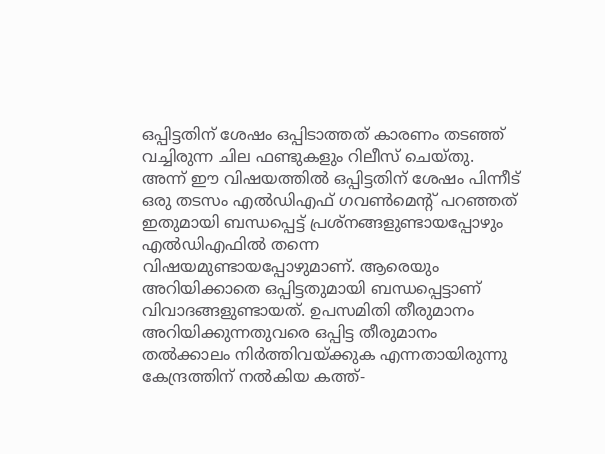ഒപ്പിട്ടതിന് ശേഷം ഒപ്പിടാത്തത് കാരണം തടഞ്ഞ് വച്ചിരുന്ന ചില ഫണ്ടുകളും റിലീസ് ചെയ്തു. അന്ന് ഈ വിഷയത്തില്‍ ഒപ്പിട്ടതിന് ശേഷം പിന്നീട് ഒരു തടസം എല്‍ഡിഎഫ് ഗവണ്‍മെന്റ് പറഞ്ഞത് ഇതുമായി ബന്ധപ്പെട്ട് പ്രശ്‌നങ്ങളുണ്ടായപ്പോഴും എല്‍ഡിഎഫില്‍ തന്നെ വിഷയമുണ്ടായപ്പോഴുമാണ്. ആരെയും അറിയിക്കാതെ ഒപ്പിട്ടതുമായി ബന്ധപ്പെട്ടാണ് വിവാദങ്ങളുണ്ടായത്. ഉപസമിതി തീരുമാനം അറിയിക്കുന്നതുവരെ ഒപ്പിട്ട തീരുമാനം തല്‍ക്കാലം നിര്‍ത്തിവയ്ക്കുക എന്നതായിരുന്നു കേന്ദ്രത്തിന് നല്‍കിയ കത്ത്-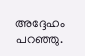അദ്ദേഹം പറഞ്ഞു.